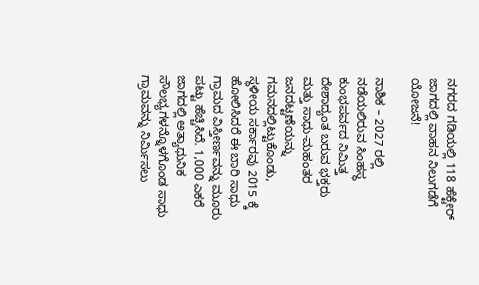ನಗರದ ಗಡಿಯಲ್ಲಿ 118 ಹೆಕ್ಟೇರ್ ಜಾಗದಲ್ಲಿ ವಾಹನ ನಿಲುಗಡೆಗೆ ಯೋಜನೆ!

ನಾಶಿಕ – 2027 ರಲ್ಲಿ ನಡೆಯಲಿರುವ ಸಿಂಹಸ್ಥ ಕುಂಭಪರ್ವದ ನಿಮಿತ್ತ ದೇಶಾದ್ಯಂತ ಬರುವ ಭಕ್ತರು ಮತ್ತು ಸಾಧು-ಮಹಂತರ ಜನದಟ್ಟಣೆಯನ್ನು ಗಮನದಲ್ಲಿಟ್ಟುಕೊಂಡು, ಸ್ಥಳೀಯ ಸರ್ಕಾರವು 2015 ಕ್ಕೆ ಹೋಲಿಸಿದರೆ ಈ ಬಾರಿ ಸಾಧು ಗ್ರಾಮದ ವಿಸ್ತೀರ್ಣವನ್ನು ಮೂರು ಪಟ್ಟು ಹೆಚ್ಚಿಸಿದೆ. 1,000 ಎಕರೆ ಜಾಗದಲ್ಲಿ ಅತ್ಯಾಧುನಿಕ ಸೌಲಭ್ಯಗಳನ್ನೊಳಗೊಂಡ ಸಾಧು ಗ್ರಾಮವನ್ನು ನಿರ್ಮಿಸಲು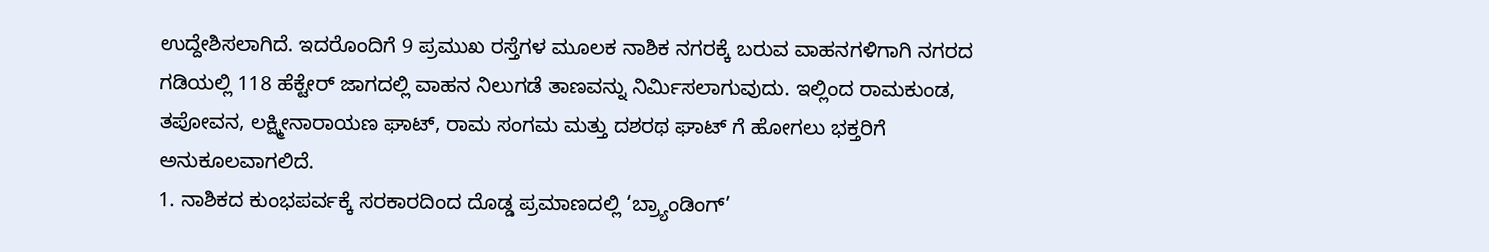ಉದ್ದೇಶಿಸಲಾಗಿದೆ. ಇದರೊಂದಿಗೆ 9 ಪ್ರಮುಖ ರಸ್ತೆಗಳ ಮೂಲಕ ನಾಶಿಕ ನಗರಕ್ಕೆ ಬರುವ ವಾಹನಗಳಿಗಾಗಿ ನಗರದ ಗಡಿಯಲ್ಲಿ 118 ಹೆಕ್ಟೇರ್ ಜಾಗದಲ್ಲಿ ವಾಹನ ನಿಲುಗಡೆ ತಾಣವನ್ನು ನಿರ್ಮಿಸಲಾಗುವುದು. ಇಲ್ಲಿಂದ ರಾಮಕುಂಡ, ತಪೋವನ, ಲಕ್ಷ್ಮೀನಾರಾಯಣ ಘಾಟ್, ರಾಮ ಸಂಗಮ ಮತ್ತು ದಶರಥ ಘಾಟ್ ಗೆ ಹೋಗಲು ಭಕ್ತರಿಗೆ ಅನುಕೂಲವಾಗಲಿದೆ.
1. ನಾಶಿಕದ ಕುಂಭಪರ್ವಕ್ಕೆ ಸರಕಾರದಿಂದ ದೊಡ್ಡ ಪ್ರಮಾಣದಲ್ಲಿ ‘ಬ್ರ್ಯಾಂಡಿಂಗ್’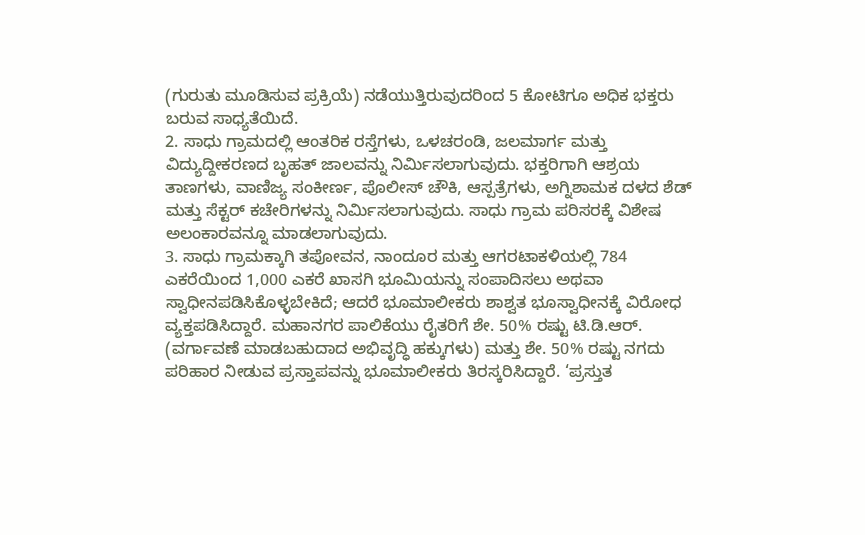(ಗುರುತು ಮೂಡಿಸುವ ಪ್ರಕ್ರಿಯೆ) ನಡೆಯುತ್ತಿರುವುದರಿಂದ 5 ಕೋಟಿಗೂ ಅಧಿಕ ಭಕ್ತರು ಬರುವ ಸಾಧ್ಯತೆಯಿದೆ.
2. ಸಾಧು ಗ್ರಾಮದಲ್ಲಿ ಆಂತರಿಕ ರಸ್ತೆಗಳು, ಒಳಚರಂಡಿ, ಜಲಮಾರ್ಗ ಮತ್ತು ವಿದ್ಯುದ್ದೀಕರಣದ ಬೃಹತ್ ಜಾಲವನ್ನು ನಿರ್ಮಿಸಲಾಗುವುದು. ಭಕ್ತರಿಗಾಗಿ ಆಶ್ರಯ ತಾಣಗಳು, ವಾಣಿಜ್ಯ ಸಂಕೀರ್ಣ, ಪೊಲೀಸ್ ಚೌಕಿ, ಆಸ್ಪತ್ರೆಗಳು, ಅಗ್ನಿಶಾಮಕ ದಳದ ಶೆಡ್ ಮತ್ತು ಸೆಕ್ಟರ್ ಕಚೇರಿಗಳನ್ನು ನಿರ್ಮಿಸಲಾಗುವುದು. ಸಾಧು ಗ್ರಾಮ ಪರಿಸರಕ್ಕೆ ವಿಶೇಷ ಅಲಂಕಾರವನ್ನೂ ಮಾಡಲಾಗುವುದು.
3. ಸಾಧು ಗ್ರಾಮಕ್ಕಾಗಿ ತಪೋವನ, ನಾಂದೂರ ಮತ್ತು ಆಗರಟಾಕಳಿಯಲ್ಲಿ 784 ಎಕರೆಯಿಂದ 1,000 ಎಕರೆ ಖಾಸಗಿ ಭೂಮಿಯನ್ನು ಸಂಪಾದಿಸಲು ಅಥವಾ ಸ್ವಾಧೀನಪಡಿಸಿಕೊಳ್ಳಬೇಕಿದೆ; ಆದರೆ ಭೂಮಾಲೀಕರು ಶಾಶ್ವತ ಭೂಸ್ವಾಧೀನಕ್ಕೆ ವಿರೋಧ ವ್ಯಕ್ತಪಡಿಸಿದ್ದಾರೆ. ಮಹಾನಗರ ಪಾಲಿಕೆಯು ರೈತರಿಗೆ ಶೇ. 50% ರಷ್ಟು ಟಿ.ಡಿ.ಆರ್. (ವರ್ಗಾವಣೆ ಮಾಡಬಹುದಾದ ಅಭಿವೃದ್ಧಿ ಹಕ್ಕುಗಳು) ಮತ್ತು ಶೇ. 50% ರಷ್ಟು ನಗದು ಪರಿಹಾರ ನೀಡುವ ಪ್ರಸ್ತಾಪವನ್ನು ಭೂಮಾಲೀಕರು ತಿರಸ್ಕರಿಸಿದ್ದಾರೆ. ‘ಪ್ರಸ್ತುತ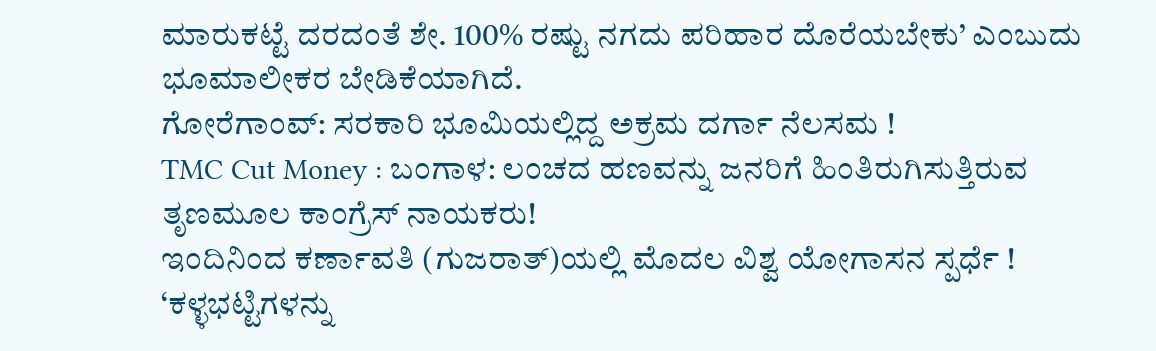ಮಾರುಕಟ್ಟೆ ದರದಂತೆ ಶೇ. 100% ರಷ್ಟು ನಗದು ಪರಿಹಾರ ದೊರೆಯಬೇಕು’ ಎಂಬುದು ಭೂಮಾಲೀಕರ ಬೇಡಿಕೆಯಾಗಿದೆ.
ಗೋರೆಗಾಂವ್: ಸರಕಾರಿ ಭೂಮಿಯಲ್ಲಿದ್ದ ಅಕ್ರಮ ದರ್ಗಾ ನೆಲಸಮ !
TMC Cut Money : ಬಂಗಾಳ: ಲಂಚದ ಹಣವನ್ನು ಜನರಿಗೆ ಹಿಂತಿರುಗಿಸುತ್ತಿರುವ ತೃಣಮೂಲ ಕಾಂಗ್ರೆಸ್ ನಾಯಕರು!
ಇಂದಿನಿಂದ ಕರ್ಣಾವತಿ (ಗುಜರಾತ್)ಯಲ್ಲಿ ಮೊದಲ ವಿಶ್ವ ಯೋಗಾಸನ ಸ್ಪರ್ಧೆ !
‘ಕಳ್ಳಭಟ್ಟಿಗಳನ್ನು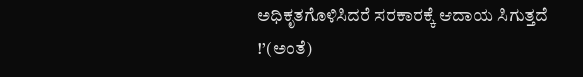ಅಧಿಕೃತಗೊಳಿಸಿದರೆ ಸರಕಾರಕ್ಕೆ ಆದಾಯ ಸಿಗುತ್ತದೆ !’(ಅಂತೆ)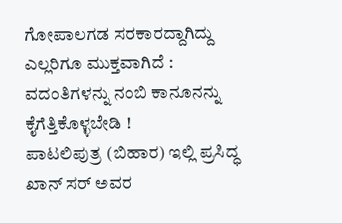ಗೋಪಾಲಗಡ ಸರಕಾರದ್ದಾಗಿದ್ದು ಎಲ್ಲರಿಗೂ ಮುಕ್ತವಾಗಿದೆ : ವದಂತಿಗಳನ್ನು ನಂಬಿ ಕಾನೂನನ್ನು ಕೈಗೆತ್ತಿಕೊಳ್ಳಬೇಡಿ !
ಪಾಟಲಿಪುತ್ರ (ಬಿಹಾರ) ಇಲ್ಲಿ ಪ್ರಸಿದ್ಧ ಖಾನ್ ಸರ್ ಅವರ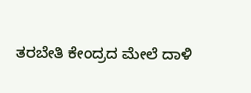ತರಬೇತಿ ಕೇಂದ್ರದ ಮೇಲೆ ದಾಳಿ